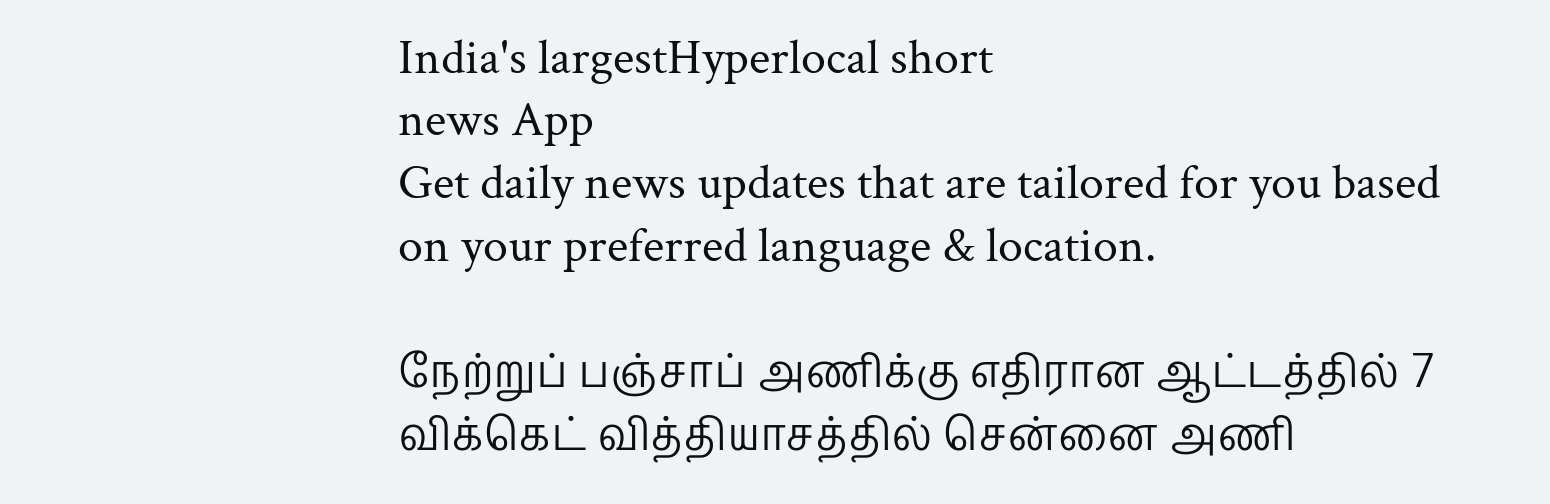India's largestHyperlocal short
news App
Get daily news updates that are tailored for you based on your preferred language & location.

நேற்றுப் பஞ்சாப் அணிக்கு எதிரான ஆட்டத்தில் 7 விக்கெட் வித்தியாசத்தில் சென்னை அணி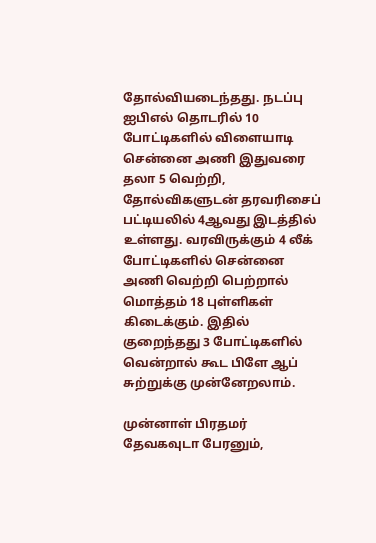தோல்வியடைந்தது. நடப்பு ஐபிஎல் தொடரில் 10 போட்டிகளில் விளையாடி சென்னை அணி இதுவரை தலா 5 வெற்றி, தோல்விகளுடன் தரவரிசைப் பட்டியலில் 4ஆவது இடத்தில் உள்ளது. வரவிருக்கும் 4 லீக் போட்டிகளில் சென்னை அணி வெற்றி பெற்றால் மொத்தம் 18 புள்ளிகள் கிடைக்கும். இதில் குறைந்தது 3 போட்டிகளில் வென்றால் கூட பிளே ஆப் சுற்றுக்கு முன்னேறலாம்.

முன்னாள் பிரதமர் தேவகவுடா பேரனும்,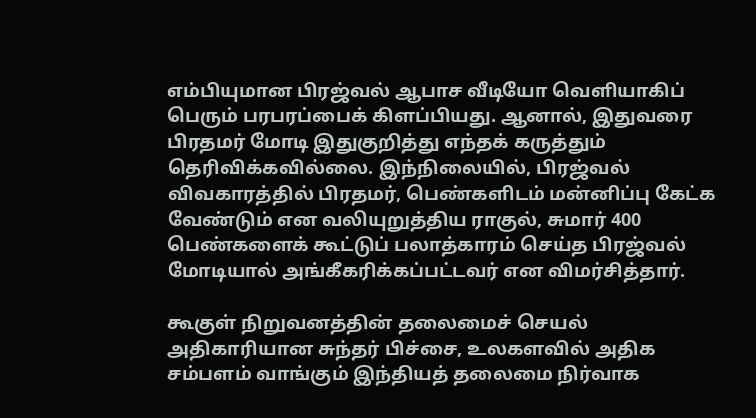எம்பியுமான பிரஜ்வல் ஆபாச வீடியோ வெளியாகிப் பெரும் பரபரப்பைக் கிளப்பியது. ஆனால், இதுவரை பிரதமர் மோடி இதுகுறித்து எந்தக் கருத்தும் தெரிவிக்கவில்லை. இந்நிலையில், பிரஜ்வல் விவகாரத்தில் பிரதமர், பெண்களிடம் மன்னிப்பு கேட்க வேண்டும் என வலியுறுத்திய ராகுல், சுமார் 400 பெண்களைக் கூட்டுப் பலாத்காரம் செய்த பிரஜ்வல் மோடியால் அங்கீகரிக்கப்பட்டவர் என விமர்சித்தார்.

கூகுள் நிறுவனத்தின் தலைமைச் செயல் அதிகாரியான சுந்தர் பிச்சை, உலகளவில் அதிக சம்பளம் வாங்கும் இந்தியத் தலைமை நிர்வாக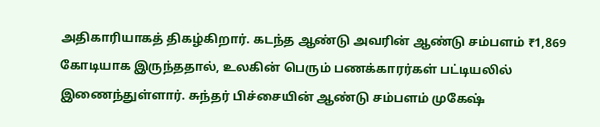அதிகாரியாகத் திகழ்கிறார். கடந்த ஆண்டு அவரின் ஆண்டு சம்பளம் ₹1,869 கோடியாக இருந்ததால், உலகின் பெரும் பணக்காரர்கள் பட்டியலில் இணைந்துள்ளார். சுந்தர் பிச்சையின் ஆண்டு சம்பளம் முகேஷ்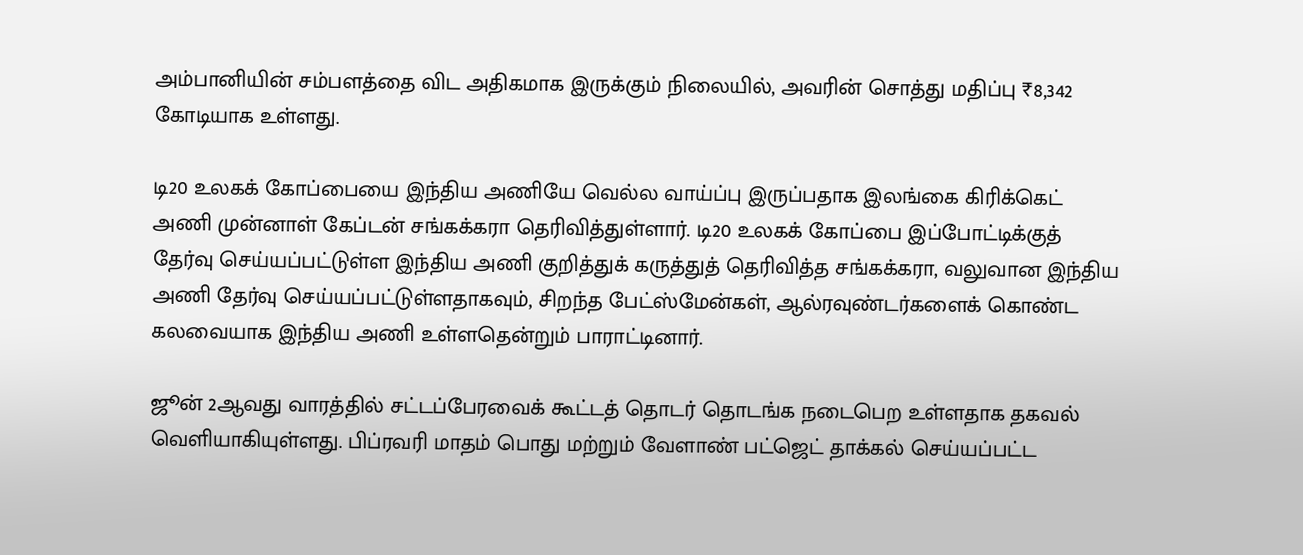அம்பானியின் சம்பளத்தை விட அதிகமாக இருக்கும் நிலையில், அவரின் சொத்து மதிப்பு ₹8,342 கோடியாக உள்ளது.

டி20 உலகக் கோப்பையை இந்திய அணியே வெல்ல வாய்ப்பு இருப்பதாக இலங்கை கிரிக்கெட் அணி முன்னாள் கேப்டன் சங்கக்கரா தெரிவித்துள்ளார். டி20 உலகக் கோப்பை இப்போட்டிக்குத் தேர்வு செய்யப்பட்டுள்ள இந்திய அணி குறித்துக் கருத்துத் தெரிவித்த சங்கக்கரா, வலுவான இந்திய அணி தேர்வு செய்யப்பட்டுள்ளதாகவும், சிறந்த பேட்ஸ்மேன்கள், ஆல்ரவுண்டர்களைக் கொண்ட கலவையாக இந்திய அணி உள்ளதென்றும் பாராட்டினார்.

ஜூன் 2ஆவது வாரத்தில் சட்டப்பேரவைக் கூட்டத் தொடர் தொடங்க நடைபெற உள்ளதாக தகவல் வெளியாகியுள்ளது. பிப்ரவரி மாதம் பொது மற்றும் வேளாண் பட்ஜெட் தாக்கல் செய்யப்பட்ட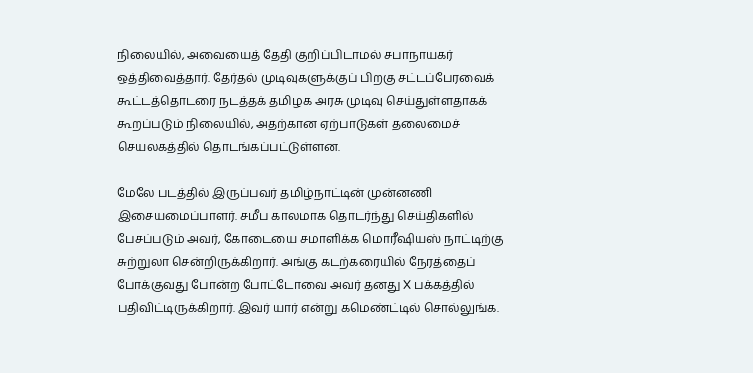நிலையில், அவையைத் தேதி குறிப்பிடாமல் சபாநாயகர் ஒத்திவைத்தார். தேர்தல் முடிவுகளுக்குப் பிறகு சட்டப்பேரவைக் கூட்டத்தொடரை நடத்தக் தமிழக அரசு முடிவு செய்துள்ளதாகக் கூறப்படும் நிலையில், அதற்கான ஏற்பாடுகள் தலைமைச் செயலகத்தில் தொடங்கப்பட்டுள்ளன.

மேலே படத்தில் இருப்பவர் தமிழ்நாட்டின் முன்னணி இசையமைப்பாளர். சமீப காலமாக தொடர்ந்து செய்திகளில் பேசப்படும் அவர், கோடையை சமாளிக்க மொரீஷியஸ் நாட்டிற்கு சுற்றுலா சென்றிருக்கிறார். அங்கு கடற்கரையில் நேரத்தைப் போக்குவது போன்ற போட்டோவை அவர் தனது X பக்கத்தில் பதிவிட்டிருக்கிறார். இவர் யார் என்று கமெண்ட்டில் சொல்லுங்க.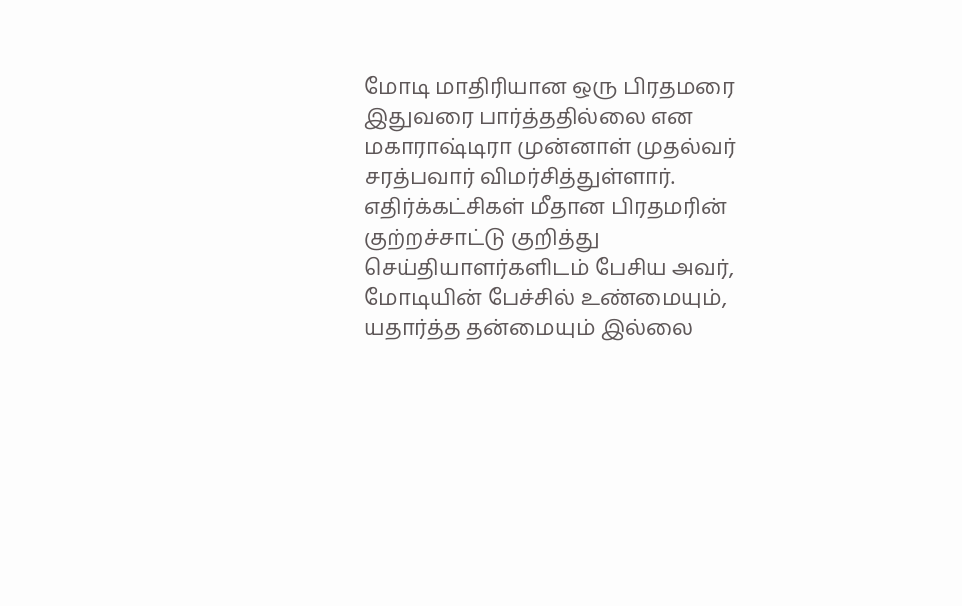மோடி மாதிரியான ஒரு பிரதமரை இதுவரை பார்த்ததில்லை என மகாராஷ்டிரா முன்னாள் முதல்வர் சரத்பவார் விமர்சித்துள்ளார். எதிர்க்கட்சிகள் மீதான பிரதமரின் குற்றச்சாட்டு குறித்து செய்தியாளர்களிடம் பேசிய அவர், மோடியின் பேச்சில் உண்மையும், யதார்த்த தன்மையும் இல்லை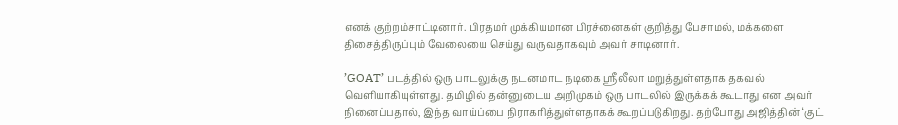எனக் குற்றம்சாட்டினார். பிரதமர் முக்கியமான பிரச்னைகள் குறித்து பேசாமல், மக்களை திசைத்திருப்பும் வேலையை செய்து வருவதாகவும் அவர் சாடினார்.

’GOAT’ படத்தில் ஒரு பாடலுக்கு நடனமாட நடிகை ஸ்ரீலீலா மறுத்துள்ளதாக தகவல் வெளியாகியுள்ளது. தமிழில் தன்னுடைய அறிமுகம் ஒரு பாடலில் இருக்கக் கூடாது என அவர் நினைப்பதால், இந்த வாய்ப்பை நிராகரித்துள்ளதாகக் கூறப்படுகிறது. தற்போது அஜித்தின் ‘குட்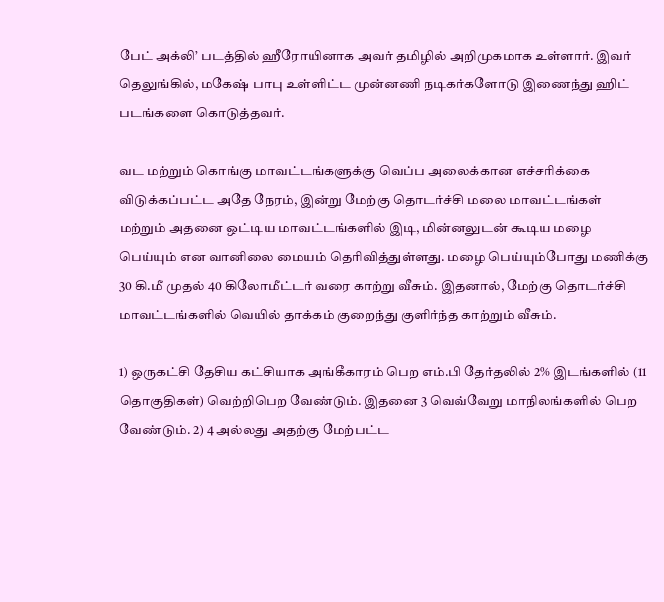பேட் அக்லி’ படத்தில் ஹீரோயினாக அவர் தமிழில் அறிமுகமாக உள்ளார். இவர் தெலுங்கில், மகேஷ் பாபு உள்ளிட்ட முன்னணி நடிகர்களோடு இணைந்து ஹிட் படங்களை கொடுத்தவர்.

வட மற்றும் கொங்கு மாவட்டங்களுக்கு வெப்ப அலைக்கான எச்சரிக்கை விடுக்கப்பட்ட அதே நேரம், இன்று மேற்கு தொடர்ச்சி மலை மாவட்டங்கள் மற்றும் அதனை ஒட்டிய மாவட்டங்களில் இடி, மின்னலுடன் கூடிய மழை பெய்யும் என வானிலை மையம் தெரிவித்துள்ளது. மழை பெய்யும்போது மணிக்கு 30 கி.மீ முதல் 40 கிலோமீட்டர் வரை காற்று வீசும். இதனால், மேற்கு தொடர்ச்சி மாவட்டங்களில் வெயில் தாக்கம் குறைந்து குளிர்ந்த காற்றும் வீசும்.

1) ஒருகட்சி தேசிய கட்சியாக அங்கீகாரம் பெற எம்.பி தேர்தலில் 2% இடங்களில் (11 தொகுதிகள்) வெற்றிபெற வேண்டும். இதனை 3 வெவ்வேறு மாநிலங்களில் பெற வேண்டும். 2) 4 அல்லது அதற்கு மேற்பட்ட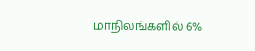மாநிலங்களில் 6%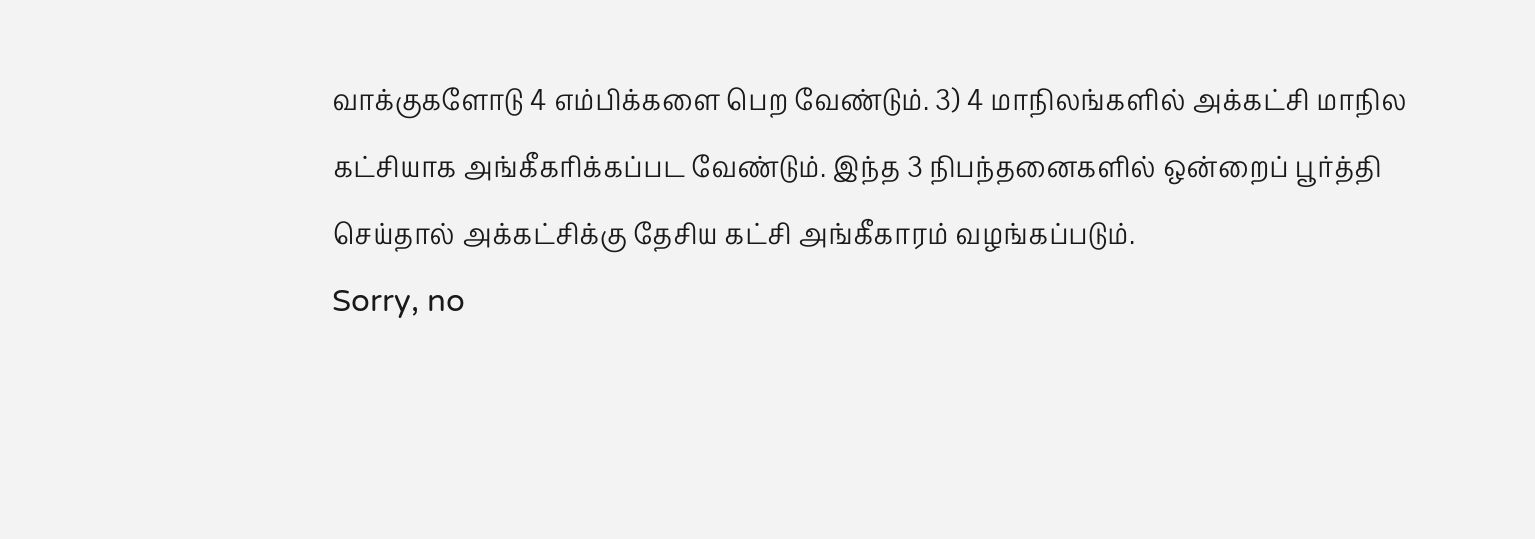வாக்குகளோடு 4 எம்பிக்களை பெற வேண்டும். 3) 4 மாநிலங்களில் அக்கட்சி மாநில கட்சியாக அங்கீகரிக்கப்பட வேண்டும். இந்த 3 நிபந்தனைகளில் ஒன்றைப் பூர்த்தி செய்தால் அக்கட்சிக்கு தேசிய கட்சி அங்கீகாரம் வழங்கப்படும்.
Sorry, no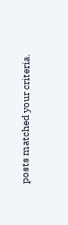posts matched your criteria.